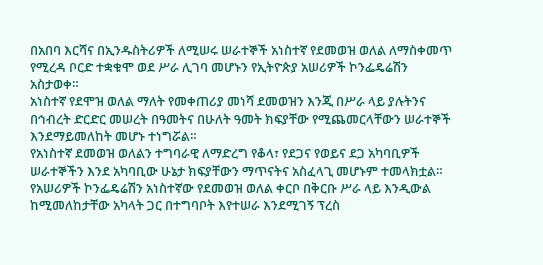በአበባ እርሻና በኢንዱስትሪዎች ለሚሠሩ ሠራተኞች አነስተኛ የደመወዝ ወለል ለማስቀመጥ የሚረዳ ቦርድ ተቋቁሞ ወደ ሥራ ሊገባ መሆኑን የኢትዮጵያ አሠሪዎች ኮንፌዴሬሽን አስታወቀ።
አነስተኛ የደሞዝ ወለል ማለት የመቀጠሪያ መነሻ ደመወዝን እንጂ በሥራ ላይ ያሉትንና በኅብረት ድርድር መሠረት በዓመትና በሁለት ዓመት ክፍያቸው የሚጨመርላቸውን ሠራተኞች እንደማይመለከት መሆኑ ተነግሯል።
የአነስተኛ ደመወዝ ወለልን ተግባራዊ ለማድረግ የቆላ፣ የደጋና የወይና ደጋ አካባቢዎች ሠራተኞችን እንደ አካባቢው ሁኔታ ክፍያቸውን ማጥናትና አስፈላጊ መሆኑም ተመላክቷል።
የአሠሪዎች ኮንፌዴሬሽን አነስተኛው የደመወዝ ወለል ቀርቦ በቅርቡ ሥራ ላይ እንዲውል ከሚመለከታቸው አካላት ጋር በተግባቦት እየተሠራ እንደሚገኝ ፕረስ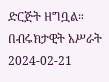ድርጅት ዘግቧል።
በብሩክታዊት አሥራት
2024-02-21